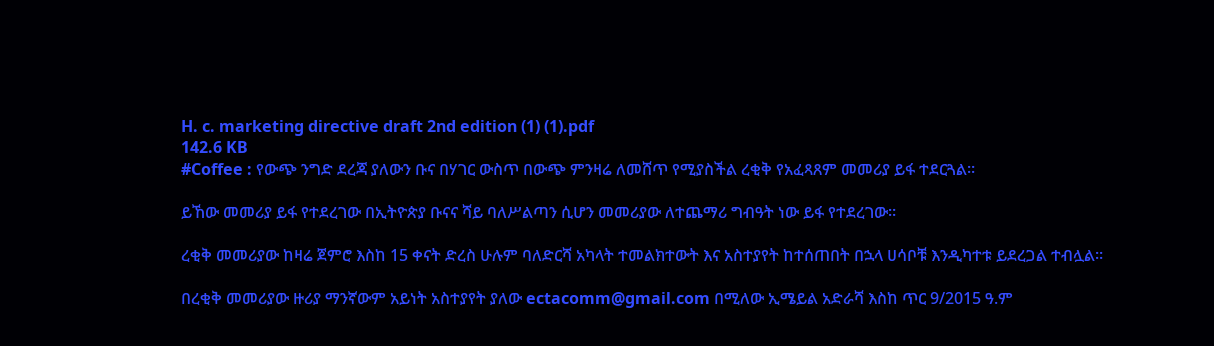H. c. marketing directive draft 2nd edition (1) (1).pdf
142.6 KB
#Coffee : የውጭ ንግድ ደረጃ ያለውን ቡና በሃገር ውስጥ በውጭ ምንዛሬ ለመሸጥ የሚያስችል ረቂቅ የአፈጻጸም መመሪያ ይፋ ተደርጓል።

ይኸው መመሪያ ይፋ የተደረገው በኢትዮጵያ ቡናና ሻይ ባለሥልጣን ሲሆን መመሪያው ለተጨማሪ ግብዓት ነው ይፋ የተደረገው።

ረቂቅ መመሪያው ከዛሬ ጀምሮ እስከ 15 ቀናት ድረስ ሁሉም ባለድርሻ አካላት ተመልክተውት እና አስተያየት ከተሰጠበት በኋላ ሀሳቦቹ እንዲካተቱ ይደረጋል ተብሏል።

በረቂቅ መመሪያው ዙሪያ ማንኛውም አይነት አስተያየት ያለው ectacomm@gmail.com በሚለው ኢሜይል አድራሻ እስከ ጥር 9/2015 ዓ.ም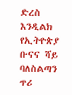ድረስ እንዲልክ የኢትዮጵያ ቡናና ሻይ ባለስልጣን ጥሪ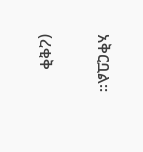አቅርቧል።

(ረቂቅ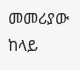መመሪያው ከላይ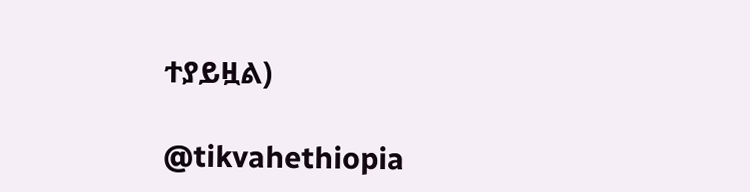ተያይዟል)

@tikvahethiopia